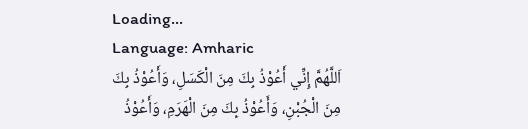Loading...
Language: Amharic
اَللَّهُمَّ إِنِّي أَعُوْذُ بِكَ مِنَ الْكَسَلِ، وَأَعُوْذُ بِكَ مِنَ الْجُبْنِ، وَأَعُوْذُ بِكَ مِنَ الْهَرَمِ، وَأَعُوْذُ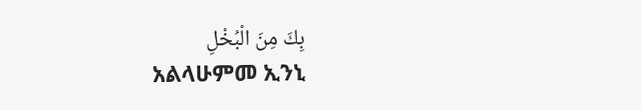بِكَ مِنَ الْبُخْلِ
አልላሁምመ ኢንኒ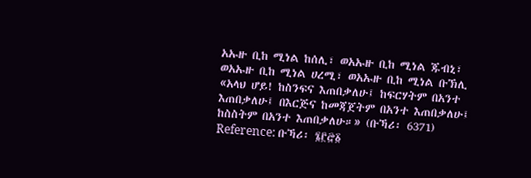አኡዙ ቢከ ሚነል ከሰሊ፣ ወአኡዙ ቢከ ሚነል ጁብኒ፣ ወአኡዙ ቢከ ሚነል ሀረሚ፣ ወአኡዙ ቢከ ሚነል ቡኽሊ
«አላህ ሆይ! ከስንፍና እጠበቃለሁ፤ ከፍርሃትም በአንተ እጠበቃለሁ፤ በእርጅና ከመጃጀትም በአንተ እጠበቃለሁ፤ ከስስትም በአንተ እጠበቃለሁ።» (ቡኻሪ፡ 6371)
Reference: ቡኻሪ፡ ፮፫፸፩